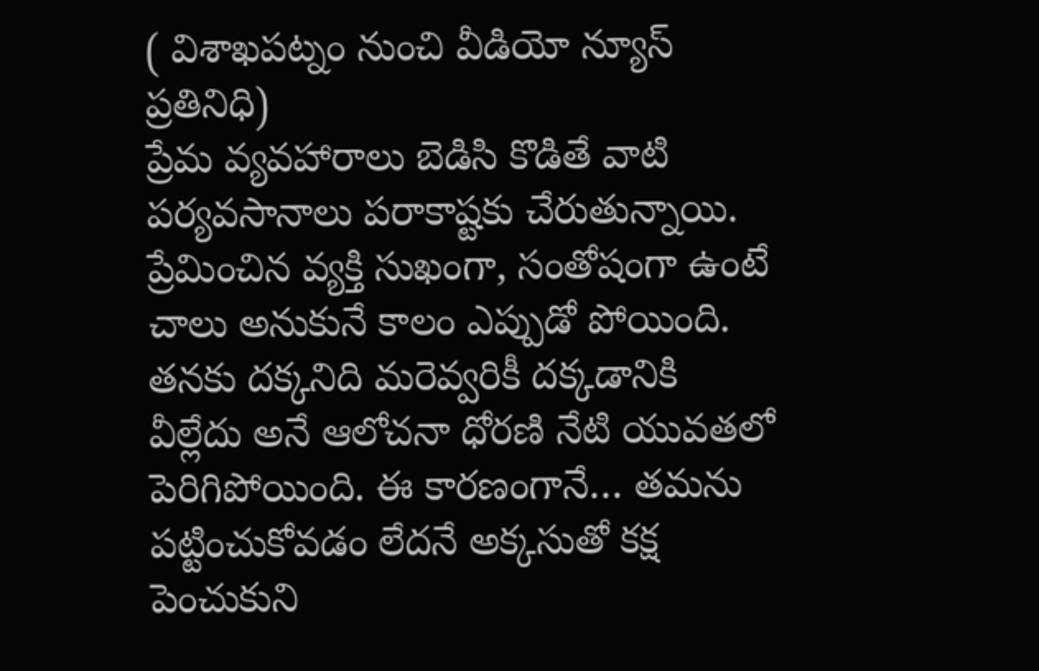( విశాఖపట్నం నుంచి వీడియో న్యూస్ ప్రతినిధి)
ప్రేమ వ్యవహారాలు బెడిసి కొడితే వాటి పర్యవసానాలు పరాకాష్టకు చేరుతున్నాయి. ప్రేమించిన వ్యక్తి సుఖంగా, సంతోషంగా ఉంటే చాలు అనుకునే కాలం ఎప్పుడో పోయింది. తనకు దక్కనిది మరెవ్వరికీ దక్కడానికి వీల్లేదు అనే ఆలోచనా ధోరణి నేటి యువతలో పెరిగిపోయింది. ఈ కారణంగానే… తమను పట్టించుకోవడం లేదనే అక్కసుతో కక్ష పెంచుకుని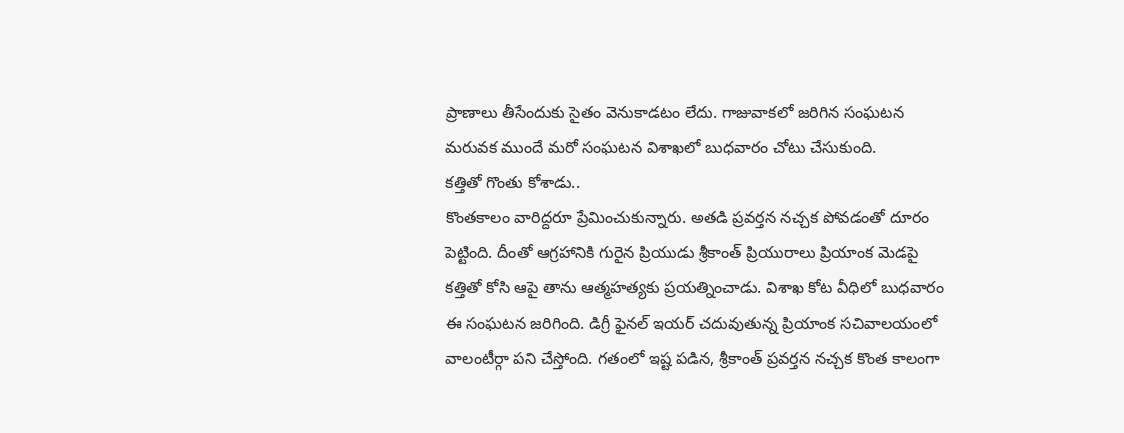ప్రాణాలు తీసేందుకు సైతం వెనుకాడటం లేదు. గాజువాకలో జరిగిన సంఘటన మరువక ముందే మరో సంఘటన విశాఖలో బుధవారం చోటు చేసుకుంది.
కత్తితో గొంతు కోశాడు..
కొంతకాలం వారిద్దరూ ప్రేమించుకున్నారు. అతడి ప్రవర్తన నచ్చక పోవడంతో దూరం పెట్టింది. దీంతో ఆగ్రహానికి గురైన ప్రియుడు శ్రీకాంత్ ప్రియురాలు ప్రియాంక మెడపై కత్తితో కోసి ఆపై తాను ఆత్మహత్యకు ప్రయత్నించాడు. విశాఖ కోట వీధిలో బుధవారం ఈ సంఘటన జరిగింది. డిగ్రీ ఫైనల్ ఇయర్ చదువుతున్న ప్రియాంక సచివాలయంలో వాలంటీర్గా పని చేస్తోంది. గతంలో ఇష్ట పడిన, శ్రీకాంత్ ప్రవర్తన నచ్చక కొంత కాలంగా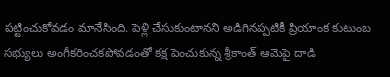పట్టించుకోవడం మానేసింది. పెళ్లి చేసుకుంటానని అడిగినప్పటికీ ప్రియాంక కుటుంబ సభ్యులు అంగీకరించకపోవడంతో కక్ష పెంచుకున్న శ్రీకాంత్ ఆమెపై దాడి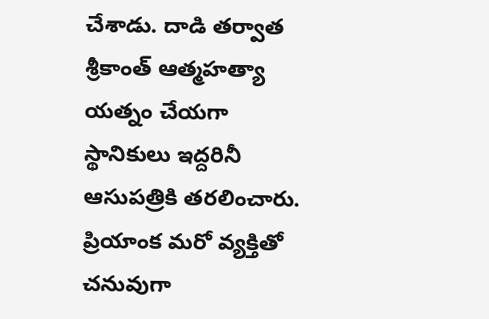చేశాడు. దాడి తర్వాత శ్రీకాంత్ ఆత్మహత్యా యత్నం చేయగా స్థానికులు ఇద్దరినీ ఆసుపత్రికి తరలించారు. ప్రియాంక మరో వ్యక్తితో చనువుగా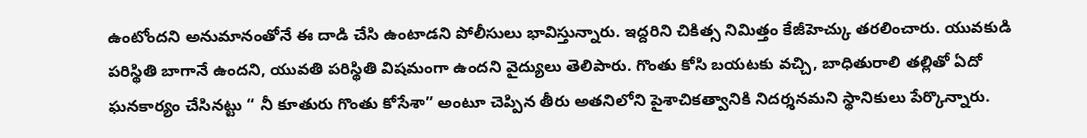ఉంటోందని అనుమానంతోనే ఈ దాడి చేసి ఉంటాడని పోలీసులు భావిస్తున్నారు. ఇద్దరిని చికిత్స నిమిత్తం కేజీహెచ్కు తరలించారు. యువకుడి పరిస్థితి బాగానే ఉందని, యువతి పరిస్థితి విషమంగా ఉందని వైద్యులు తెలిపారు. గొంతు కోసి బయటకు వచ్చి, బాధితురాలి తల్లితో ఏదో ఘనకార్యం చేసినట్టు “ నీ కూతురు గొంతు కోసేశా” అంటూ చెప్పిన తీరు అతనిలోని పైశాచికత్వానికి నిదర్శనమని స్థానికులు పేర్కొన్నారు.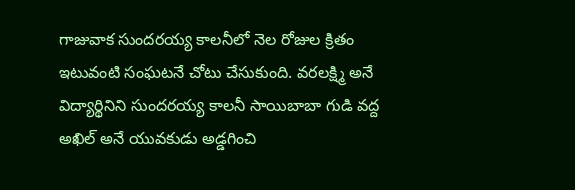గాజువాక సుందరయ్య కాలనీలో నెల రోజుల క్రితం ఇటువంటి సంఘటనే చోటు చేసుకుంది. వరలక్ష్మి అనే విద్యార్థినిని సుందరయ్య కాలనీ సాయిబాబా గుడి వద్ద అఖిల్ అనే యువకుడు అడ్డగించి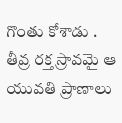గొంతు కోశాడు . తీవ్ర రక్త స్రావమై ఆ యువతి ప్రాణాలు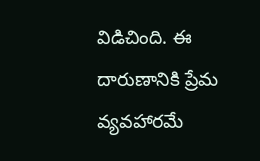విడిచింది. ఈ దారుణానికి ప్రేమ వ్యవహారమే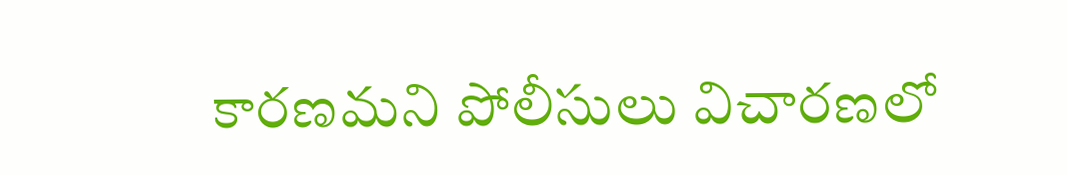కారణమని పోలీసులు విచారణలో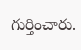గుర్తించారు.